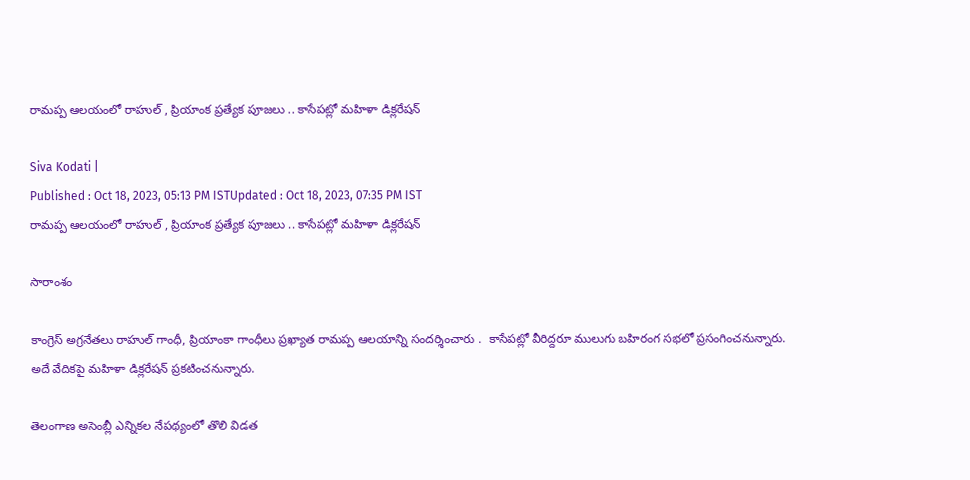రామప్ప ఆలయంలో రాహుల్ , ప్రియాంక ప్రత్యేక పూజలు .. కాసేపట్లో మహిళా డిక్లరేషన్

Siva Kodati |
Published : Oct 18, 2023, 05:13 PM ISTUpdated : Oct 18, 2023, 07:35 PM IST
రామప్ప ఆలయంలో రాహుల్ , ప్రియాంక ప్రత్యేక పూజలు .. కాసేపట్లో మహిళా డిక్లరేషన్

సారాంశం

కాంగ్రెస్ అగ్రనేతలు రాహుల్ గాంధీ, ప్రియాంకా గాంధీలు ప్రఖ్యాత రామప్ప ఆలయాన్ని సందర్శించారు .  కాసేపట్లో వీరిద్దరూ ములుగు బహిరంగ సభలో ప్రసంగించనున్నారు. అదే వేదికపై మహిళా డిక్లరేషన్ ప్రకటించనున్నారు.

తెలంగాణ అసెంబ్లీ ఎన్నికల నేపథ్యంలో తొలి విడత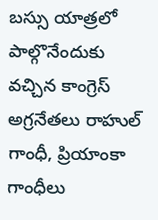బస్సు యాత్రలో పాల్గొనేందుకు వచ్చిన కాంగ్రెస్ అగ్రనేతలు రాహుల్ గాంధీ, ప్రియాంకా గాంధీలు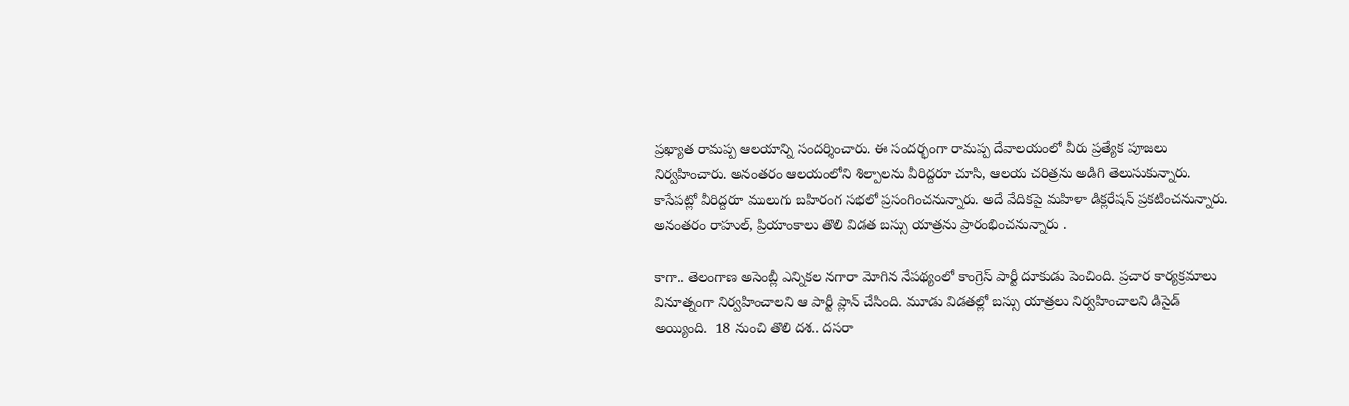ప్రఖ్యాత రామప్ప ఆలయాన్ని సందర్శించారు. ఈ సందర్భంగా రామప్ప దేవాలయంలో వీరు ప్రత్యేక పూజలు నిర్వహించారు. అనంతరం ఆలయంలోని శిల్పాలను వీరిద్దరూ చూసి, ఆలయ చరిత్రను అడిగి తెలుసుకున్నారు. కాసేపట్లో వీరిద్దరూ ములుగు బహిరంగ సభలో ప్రసంగించనున్నారు. అదే వేదికపై మహిళా డిక్లరేషన్ ప్రకటించనున్నారు. అనంతరం రాహుల్, ప్రియాంకాలు తొలి విడత బస్సు యాత్రను ప్రారంభించనున్నారు .

కాగా.. తెలంగాణ అసెంబ్లీ ఎన్నికల నగారా మోగిన నేపథ్యంలో కాంగ్రెస్ పార్టీ దూకుడు పెంచింది. ప్రచార కార్యక్రమాలు వినూత్నంగా నిర్వహించాలని ఆ పార్టీ ప్లాన్ చేసింది. మూడు విడతల్లో బస్సు యాత్రలు నిర్వహించాలని డిసైడ్ అయ్యింది.  18 నుంచి తొలి దశ.. దసరా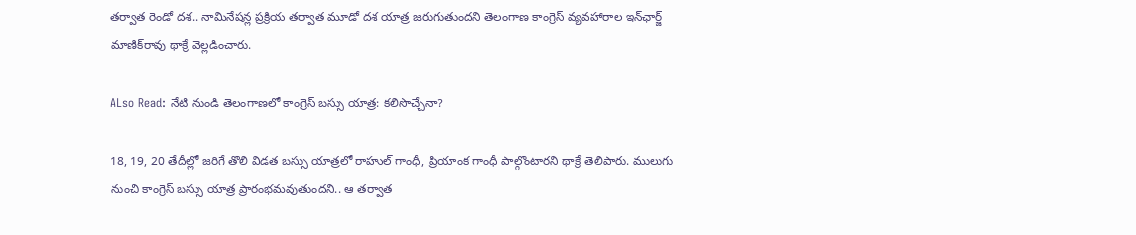తర్వాత రెండో దశ.. నామినేషన్ల ప్రక్రియ తర్వాత మూడో దశ యాత్ర జరుగుతుందని తెలంగాణ కాంగ్రెస్ వ్యవహారాల ఇన్‌ఛార్జ్ మాణిక్‌రావు థాక్రే వెల్లడించారు.

ALso Read: నేటి నుండి తెలంగాణలో కాంగ్రెస్ బస్సు యాత్ర: కలిసొచ్చేనా?

18, 19, 20 తేదీల్లో జరిగే తొలి విడత బస్సు యాత్రలో రాహుల్ గాంధీ, ప్రియాంక గాంధీ పాల్గొంటారని థాక్రే తెలిపారు. ములుగు నుంచి కాంగ్రెస్ బస్సు యాత్ర ప్రారంభమవుతుందని.. ఆ తర్వాత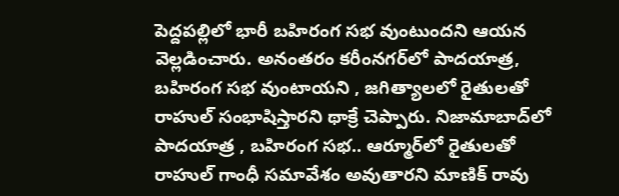పెద్దపల్లిలో భారీ బహిరంగ సభ వుంటుందని ఆయన వెల్లడించారు. అనంతరం కరీంనగర్‌లో పాదయాత్ర, బహిరంగ సభ వుంటాయని , జగిత్యాలలో రైతులతో రాహుల్ సంభాషిస్తారని థాక్రే చెప్పారు. నిజామాబాద్‌లో పాదయాత్ర , బహిరంగ సభ.. ఆర్మూర్‌లో రైతులతో రాహుల్ గాంధీ సమావేశం అవుతారని మాణిక్ రావు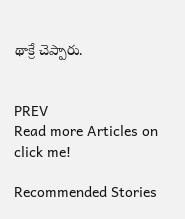థాక్రే చెప్పారు.


PREV
Read more Articles on
click me!

Recommended Stories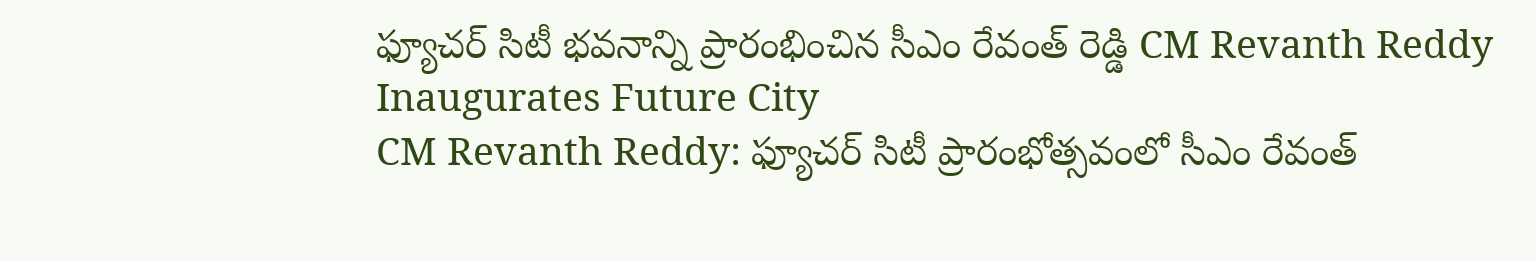ఫ్యూచర్ సిటీ భవనాన్ని ప్రారంభించిన సీఎం రేవంత్ రెడ్డి CM Revanth Reddy Inaugurates Future City
CM Revanth Reddy: ఫ్యూచర్ సిటీ ప్రారంభోత్సవంలో సీఎం రేవంత్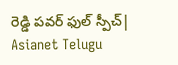రెడ్డి పవర్ ఫుల్ స్పీచ్| Asianet Telugu